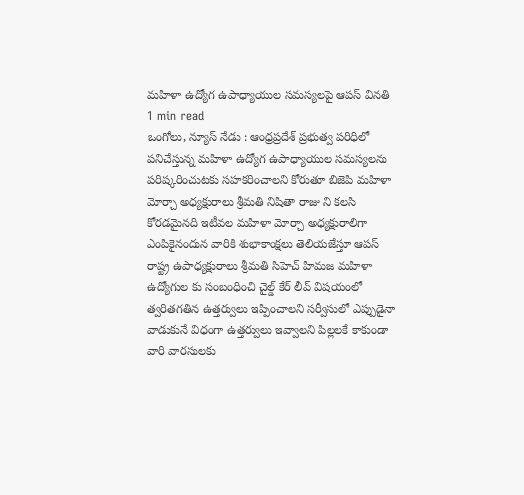మహిళా ఉద్యోగ ఉపాధ్యాయుల సమస్యలపై ఆపస్ వినతి
1 min read
ఒంగోలు, న్యూస్ నేడు : ఆంధ్రప్రదేశ్ ప్రభుత్వ పరిధిలో పనిచేస్తున్న మహిళా ఉద్యోగ ఉపాధ్యాయుల సమస్యలను పరిష్కరించుటకు సహకరించాలని కోరుతూ బిజెపి మహిళా మోర్చా అధ్యక్షురాలు శ్రీమతి నిషితా రాజు ని కలసి కోరడమైనది ఇటీవల మహిళా మోర్చా అధ్యక్షురాలిగా ఎంపికైనందున వారికి శుభాకాంక్షలు తెలియజేస్తూ ఆపస్ రాష్ట్ర ఉపాధ్యక్షురాలు శ్రీమతి సిహెచ్ హిమజ మహిళా ఉద్యోగుల కు సంబంధించి చైల్డ్ కేర్ లీవ్ విషయంలో త్వరితగతిన ఉత్తర్వులు ఇప్పించాలని సర్వీసులో ఎప్పుడైనా వాడుకునే విధంగా ఉత్తర్వులు ఇవ్వాలని పిల్లలకే కాకుండా వారి వారసులకు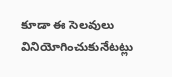కూడా ఈ సెలవులు వినియోగించుకునేటట్లు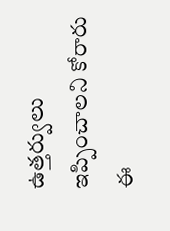ఉత్తర్వులు ఇప్పించాలని కోరారు ఈ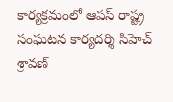కార్యక్రమంలో ఆపస్ రాష్ట్ర సంఘటన కార్యదర్శి సిహెచ్ శ్రావణ్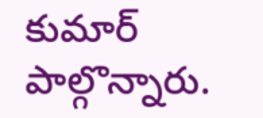కుమార్ పాల్గొన్నారు.